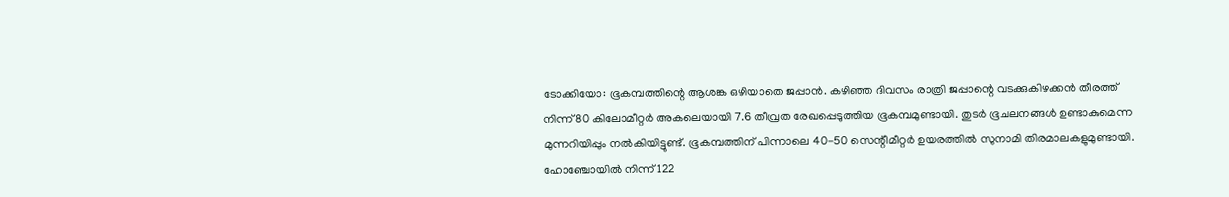ടോക്കിയോ: ഭൂകമ്പത്തിന്റെ ആശങ്ക ഒഴിയാതെ ജപ്പാൻ. കഴിഞ്ഞ ദിവസം രാത്രി ജപ്പാന്റെ വടക്കുകിഴക്കൻ തീരത്ത് നിന്ന് 80 കിലോമീറ്റർ അകലെയായി 7.6 തീവ്രത രേഖപ്പെടുത്തിയ ഭൂകമ്പമുണ്ടായി. തുടർ ഭൂചലനങ്ങൾ ഉണ്ടാകുമെന്ന മുന്നറിയിപ്പും നൽകിയിട്ടുണ്ട്. ഭൂകമ്പത്തിന് പിന്നാലെ 40-50 സെന്റീമീറ്റർ ഉയരത്തിൽ സുനാമി തിരമാലകളുമുണ്ടായി.
ഹോഞ്ചോയിൽ നിന്ന് 122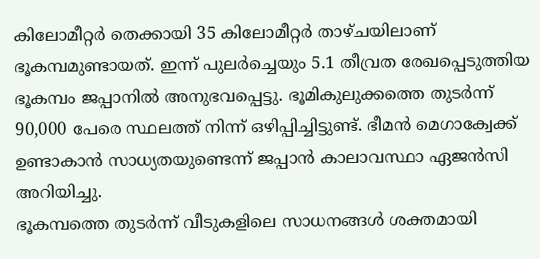കിലോമീറ്റർ തെക്കായി 35 കിലോമീറ്റർ താഴ്ചയിലാണ് ഭൂകമ്പമുണ്ടായത്. ഇന്ന് പുലർച്ചെയും 5.1 തീവ്രത രേഖപ്പെടുത്തിയ ഭൂകമ്പം ജപ്പാനിൽ അനുഭവപ്പെട്ടു. ഭൂമികുലുക്കത്തെ തുടർന്ന് 90,000 പേരെ സ്ഥലത്ത് നിന്ന് ഒഴിപ്പിച്ചിട്ടുണ്ട്. ഭീമൻ മെഗാക്വേക്ക് ഉണ്ടാകാൻ സാധ്യതയുണ്ടെന്ന് ജപ്പാൻ കാലാവസ്ഥാ ഏജൻസി അറിയിച്ചു.
ഭൂകമ്പത്തെ തുടർന്ന് വീടുകളിലെ സാധനങ്ങൾ ശക്തമായി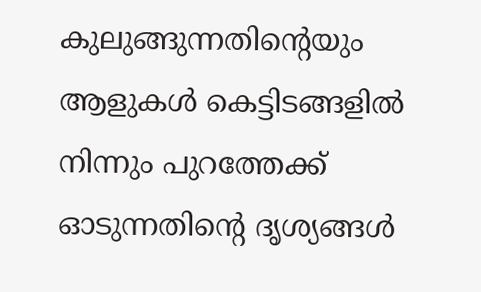കുലുങ്ങുന്നതിന്റെയും ആളുകൾ കെട്ടിടങ്ങളിൽ നിന്നും പുറത്തേക്ക് ഓടുന്നതിന്റെ ദൃശ്യങ്ങൾ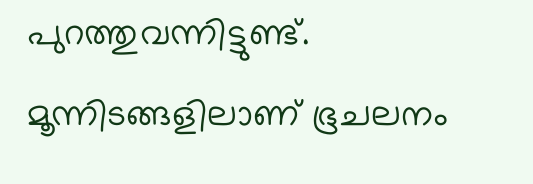പുറത്തുവന്നിട്ടുണ്ട്. മൂന്നിടങ്ങളിലാണ് ഭൂചലനം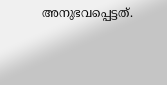അനുഭവപ്പെട്ടത്.